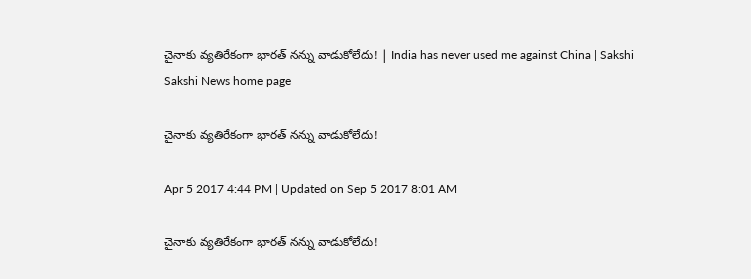చైనాకు వ్యతిరేకంగా భారత్‌ నన్ను వాడుకోలేదు! | India has never used me against China | Sakshi
Sakshi News home page

చైనాకు వ్యతిరేకంగా భారత్‌ నన్ను వాడుకోలేదు!

Apr 5 2017 4:44 PM | Updated on Sep 5 2017 8:01 AM

చైనాకు వ్యతిరేకంగా భారత్‌ నన్ను వాడుకోలేదు!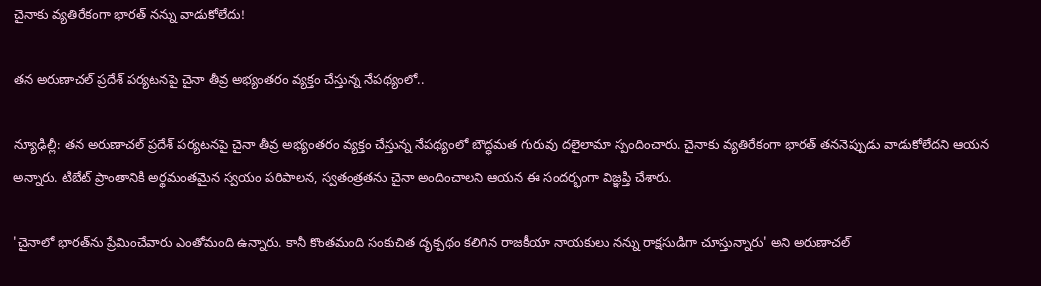చైనాకు వ్యతిరేకంగా భారత్‌ నన్ను వాడుకోలేదు!

తన అరుణాచల్‌ ప్రదేశ్‌ పర్యటనపై చైనా తీవ్ర అభ్యంతరం వ్యక్తం చేస్తున్న నేపథ్యంలో..

న్యూఢిల్లీ: తన అరుణాచల్‌ ప్రదేశ్‌ పర్యటనపై చైనా తీవ్ర అభ్యంతరం వ్యక్తం చేస్తున్న నేపథ్యంలో బౌద్ధమత గురువు దలైలామా స్పందించారు. చైనాకు వ్యతిరేకంగా భారత్‌ తననెప్పుడు వాడుకోలేదని ఆయన అన్నారు. టిబేట్‌ ప్రాంతానికి అర్థమంతమైన స్వయం పరిపాలన, స్వతంత్రతను చైనా అందించాలని ఆయన ఈ సందర్భంగా విజ్ఞప్తి చేశారు.

'చైనాలో భారత్‌ను ప్రేమించేవారు ఎంతోమంది ఉన్నారు. కానీ కొంతమంది సంకుచిత దృక్పథం కలిగిన రాజకీయా నాయకులు నన్ను రాక్షసుడిగా చూస్తున్నారు' అని అరుణాచల్‌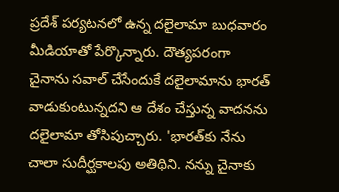ప్రదేశ్‌ పర్యటనలో ఉన్న దలైలామా బుధవారం మీడియాతో పేర్కొన్నారు. దౌత్యపరంగా చైనాను సవాల్‌ చేసేందుకే దలైలామాను భారత్‌ వాడుకుంటున్నదని ఆ దేశం చేస్తున్న వాదనను దలైలామా తోసిపుచ్చారు. 'భారత్‌కు నేను చాలా సుదీర్ఘకాలపు అతిథిని. నన్ను చైనాకు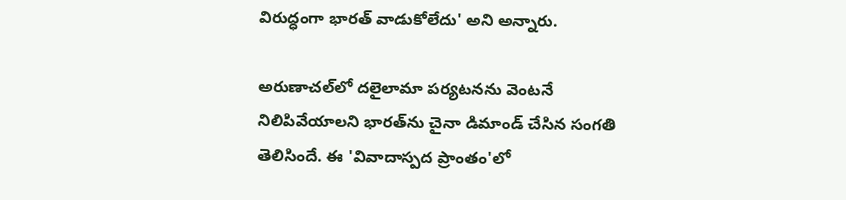విరుద్ధంగా భారత్‌ వాడుకోలేదు' అని అన్నారు.

అరుణాచల్‌లో దలైలామా పర్యటనను వెంటనే నిలిపివేయాలని భారత్‌ను చైనా డిమాండ్‌ చేసిన సంగతి తెలిసిందే. ఈ 'వివాదాస్పద ప్రాంతం'లో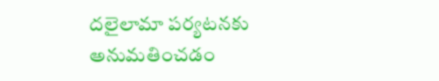దలైలామా పర్యటనకు అనుమతించడం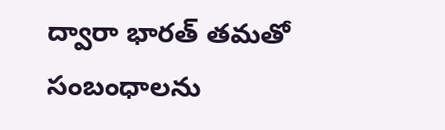ద్వారా భారత్‌ తమతో సంబంధాలను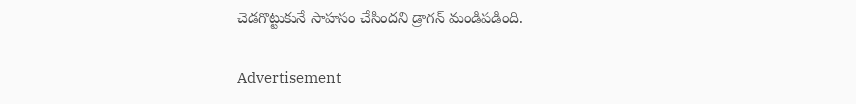చెడగొట్టుకునే సాహసం చేసిందని డ్రాగన్‌ మండిపడింది.

Advertisement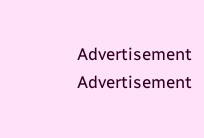Advertisement
Advertisement